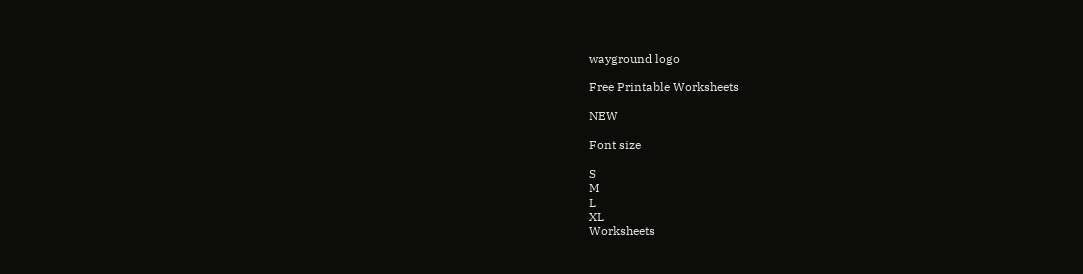wayground logo

Free Printable Worksheets

NEW

Font size

S
M
L
XL
Worksheets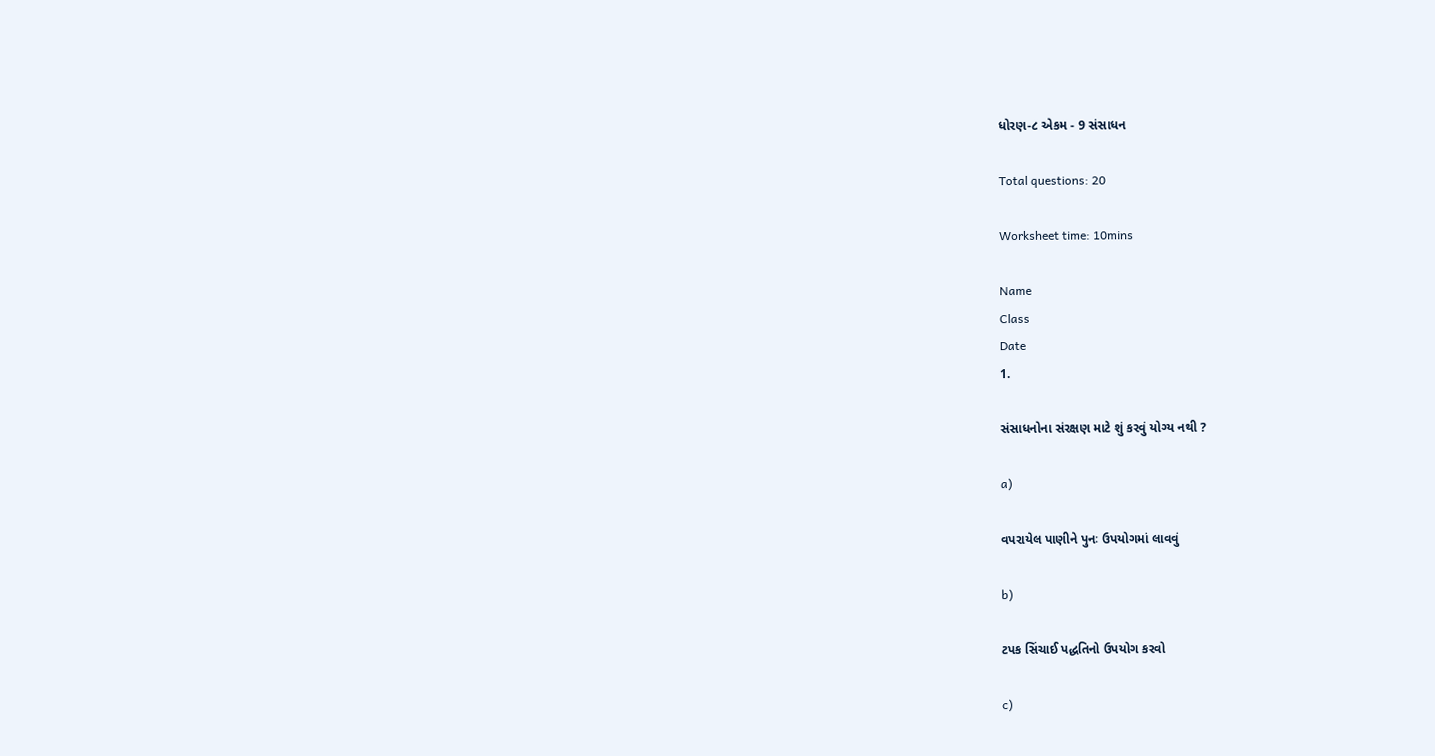ધોરણ-૮ એકમ - 9 સંસાધન

Total questions: 20

Worksheet time: 10mins

Name
Class
Date
1.

સંસાધનોના સંરક્ષણ માટે શું કરવું યોગ્ય નથી ?

a)

વપરાયેલ પાણીને પુનઃ ઉપયોગમાં લાવવું

b)

ટપક સિંચાઈ પદ્ધતિનો ઉપયોગ કરવો

c)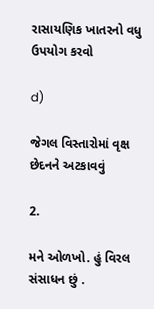રાસાયણિક ખાતરનો વધુ ઉપયોગ કરવો

d)

જેગલ વિસ્તારોમાં વૃક્ષ છેદનને અટકાવવું

2.

મને ઓળખો. હું વિરલ સંસાધન છું .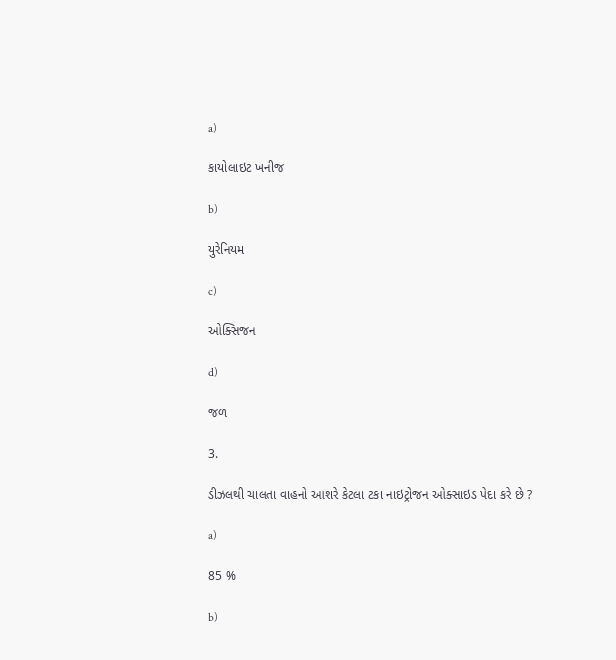a)

કાયોલાઇટ ખનીજ

b)

યુરેનિયમ

c)

ઓક્સિજન

d)

જળ

3.

ડીઝલથી ચાલતા વાહનો આશરે કેટલા ટકા નાઇટ્રોજન ઓક્સાઇડ પેદા કરે છે ?

a)

85 %

b)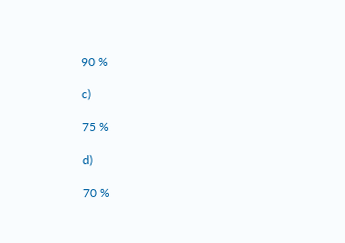90 %

c)

75 %

d)

70 %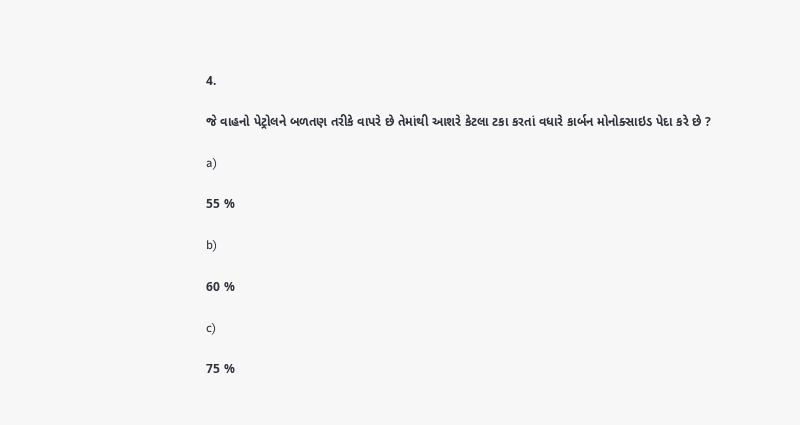4.

જે વાહનો પેટ્રોલને બળતણ તરીકે વાપરે છે તેમાંથી આશરે કેટલા ટકા કરતાં વધારે કાર્બન મોનોક્સાઇડ પેદા કરે છે ?

a)

55 %

b)

60 %

c)

75 %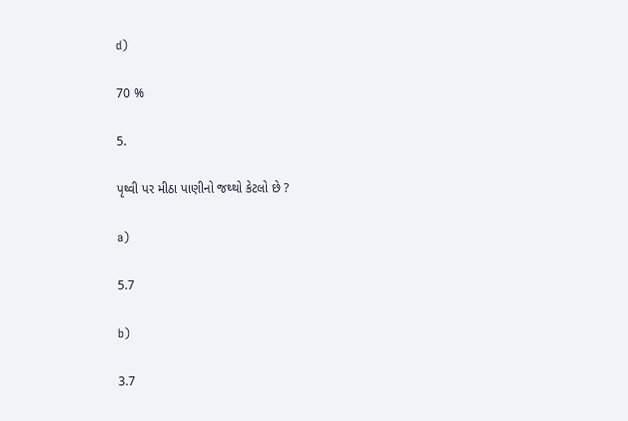d)

70 %

5.

પૃથ્વી પર મીઠા પાણીનો જથ્થો કેટલો છે ?

a)

5.7

b)

3.7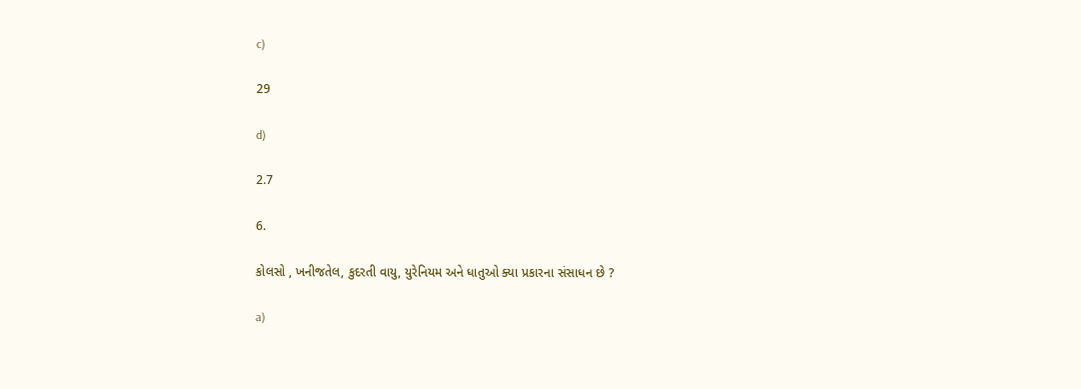c)

29

d)

2.7

6.

કોલસો , ખનીજતેલ, કુદરતી વાયુ, યુરેનિયમ અને ધાતુઓ ક્યા પ્રકારના સંસાધન છે ?

a)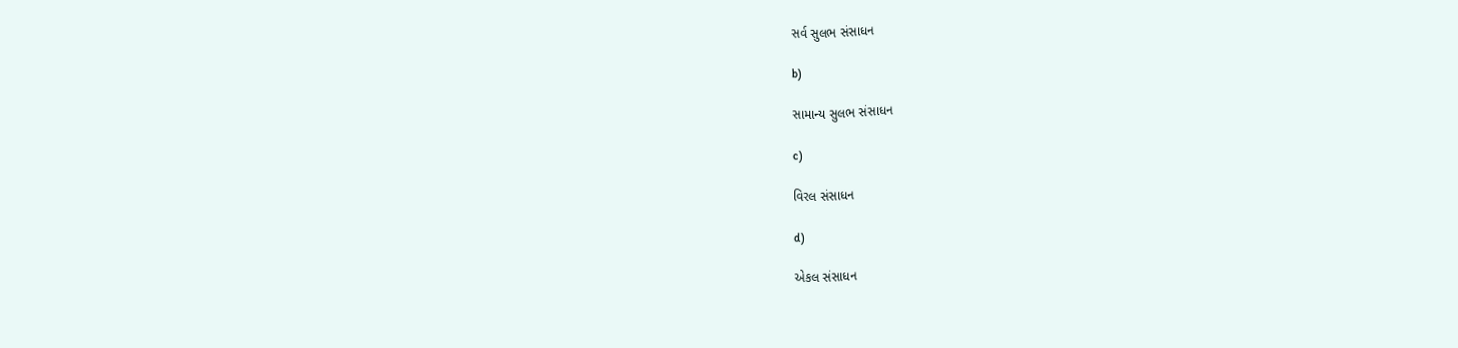સર્વ સુલભ સંસાધન

b)

સામાન્ય સુલભ સંસાધન

c)

વિરલ સંસાધન

d)

એકલ સંસાધન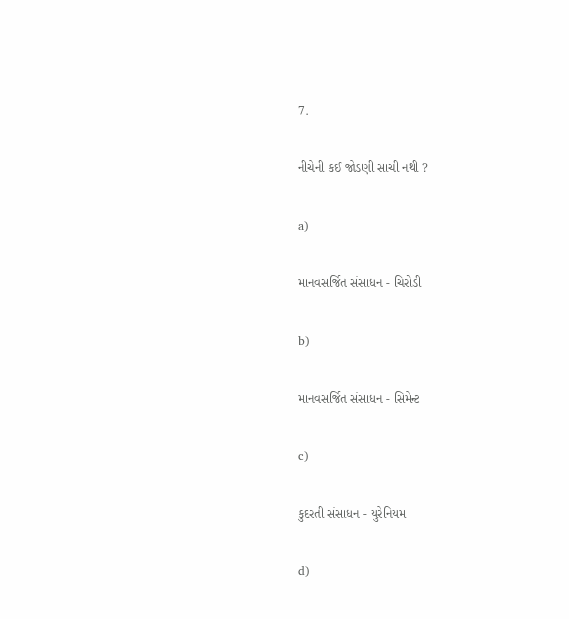7.

નીચેની કઈ જોડણી સાચી નથી ?

a)

માનવસર્જિત સંસાધન - ચિરોડી

b)

માનવસર્જિત સંસાધન - સિમેન્ટ

c)

કુદરતી સંસાધન - યુરેનિયમ

d)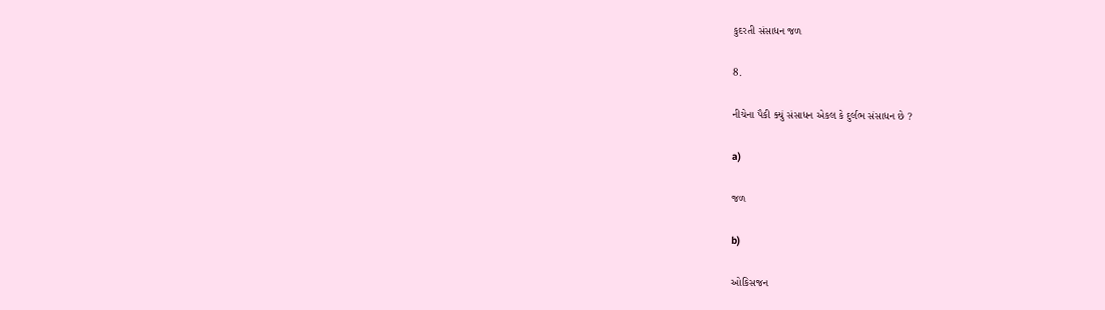કુદરતી સંસાધન જળ

8.

નીચેના પૈકી ક્યું સંસાધન એકલ કે દુર્લભ સંસાધન છે ?

a)

જળ

b)

ઓકિસજન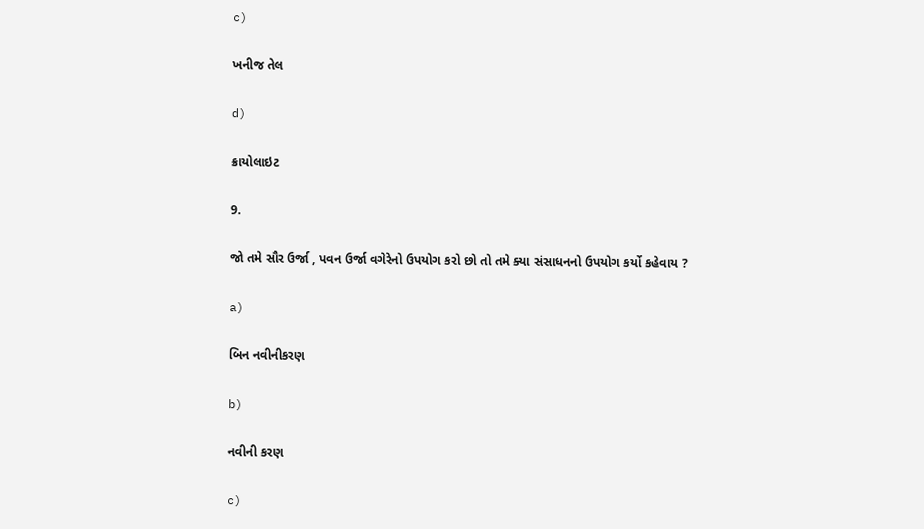c)

ખનીજ તેલ

d)

ક્રાયોલાઇટ

9.

જો તમે સૌર ઉર્જા , પવન ઉર્જા વગેરેનો ઉપયોગ કરો છો તો તમે ક્યા સંસાધનનો ઉપયોગ કર્યો કહેવાય ?

a)

બિન નવીનીકરણ

b)

નવીની કરણ

c)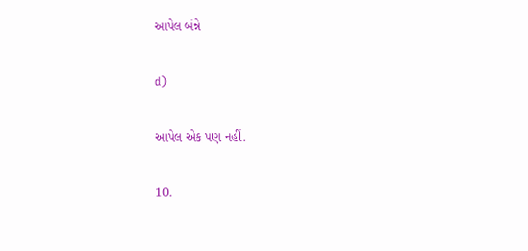આપેલ બંન્ને

d)

આપેલ એક પણ નહીં.

10.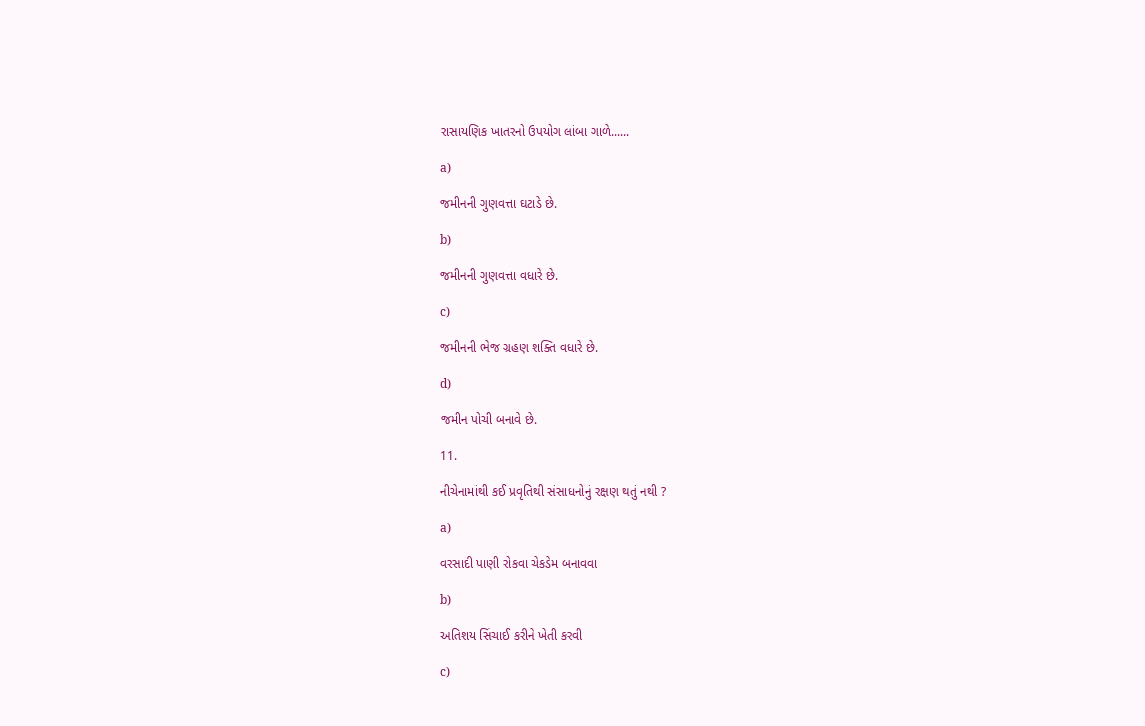રાસાયણિક ખાતરનો ઉપયોગ લાંબા ગાળે......

a)

જમીનની ગુણવત્તા ઘટાડે છે.

b)

જમીનની ગુણવત્તા વધારે છે.

c)

જમીનની ભેજ ગ્રહણ શક્તિ વધારે છે.

d)

જમીન પોચી બનાવે છે.

11.

નીચેનામાંથી કઈ પ્રવૃતિથી સંસાધનોનું રક્ષણ થતું નથી ?

a)

વરસાદી પાણી રોકવા ચેકડેમ બનાવવા

b)

અતિશય સિંચાઈ કરીને ખેતી કરવી

c)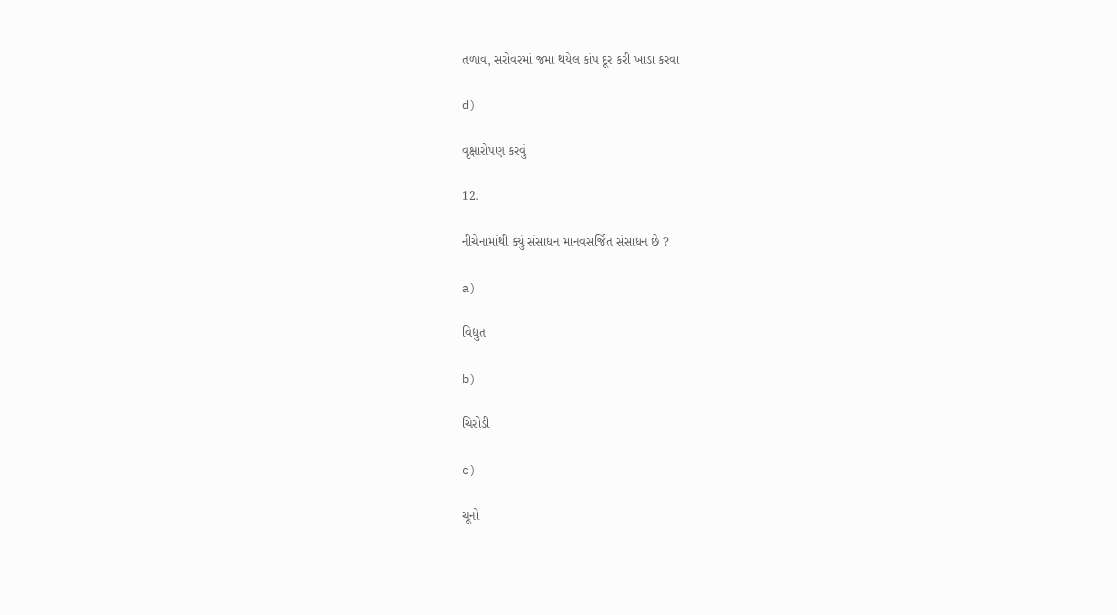તળાવ, સરોવરમાં જમા થયેલ કાંપ દૂર કરી ખાડા કરવા

d)

વૃક્ષારોપણ કરવું

12.

નીચેનામાંથી ક્યું સંસાધન માનવસર્જિત સંસાધન છે ?

a)

વિદ્યુત

b)

ચિરોડી

c)

ચૂનો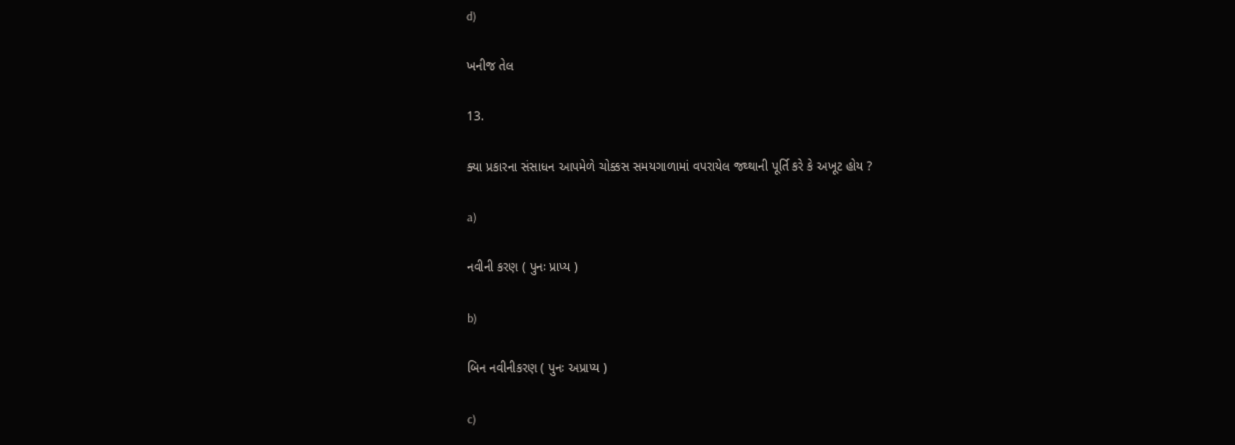d)

ખનીજ તેલ

13.

ક્યા પ્રકારના સંસાધન આપમેળે ચોક્કસ સમયગાળામાં વપરાયેલ જથ્થાની પૂર્તિ કરે કે અખૂટ હોય ?

a)

નવીની કરણ ( પુનઃ પ્રાપ્ય )

b)

બિન નવીનીકરણ ( પુનઃ અપ્રાપ્ય )

c)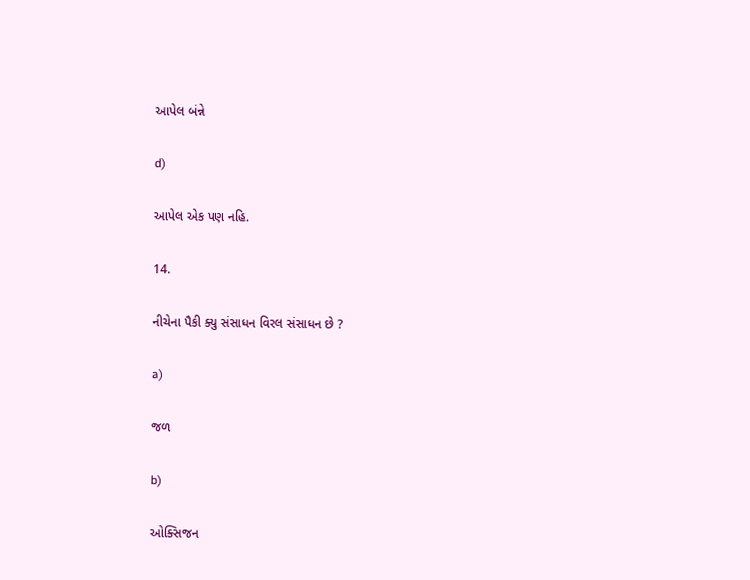આપેલ બંન્ને

d)

આપેલ એક પણ નહિ.

14.

નીચેના પૈકી ક્યુ સંસાધન વિરલ સંસાધન છે ?

a)

જળ

b)

ઓક્સિજન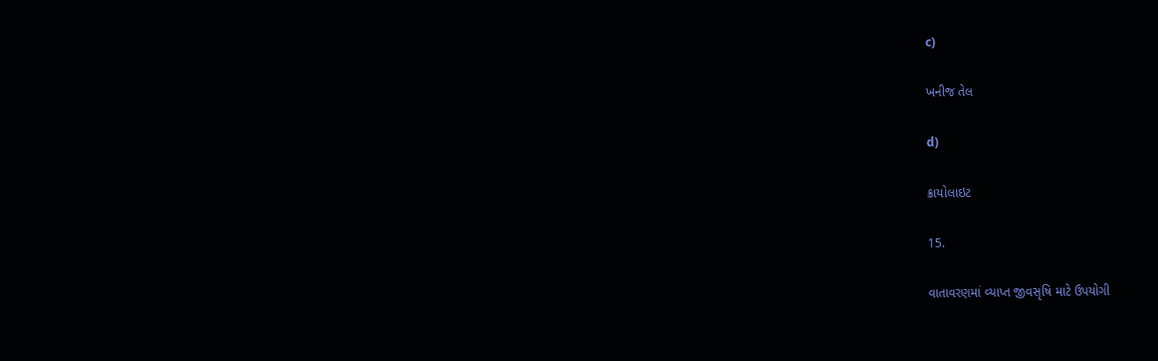c)

ખનીજ તેલ

d)

ક્રાયોલાઇટ

15.

વાતાવરણમાં વ્યાપ્ત જીવસૃષિ માટે ઉપયોગી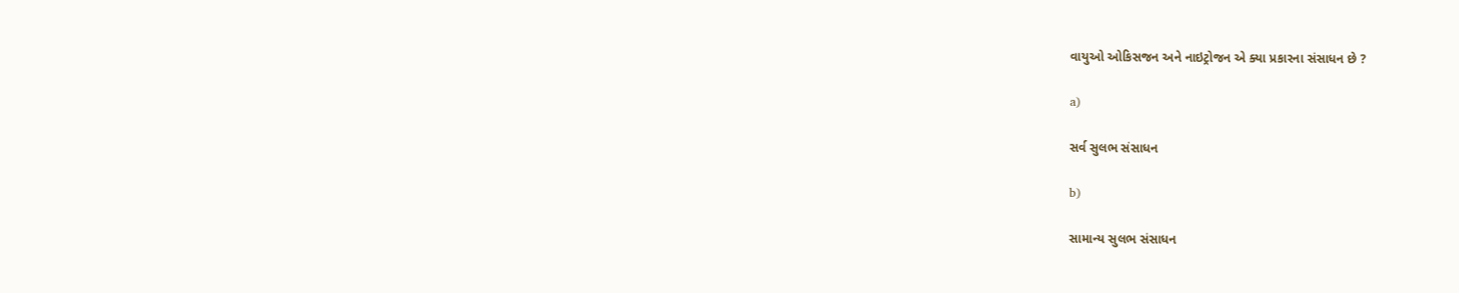વાયુઓ ઓકિસજન અને નાઇટ્રોજન એ ક્યા પ્રકારના સંસાધન છે ?

a)

સર્વ સુલભ સંસાધન

b)

સામાન્ય સુલભ સંસાધન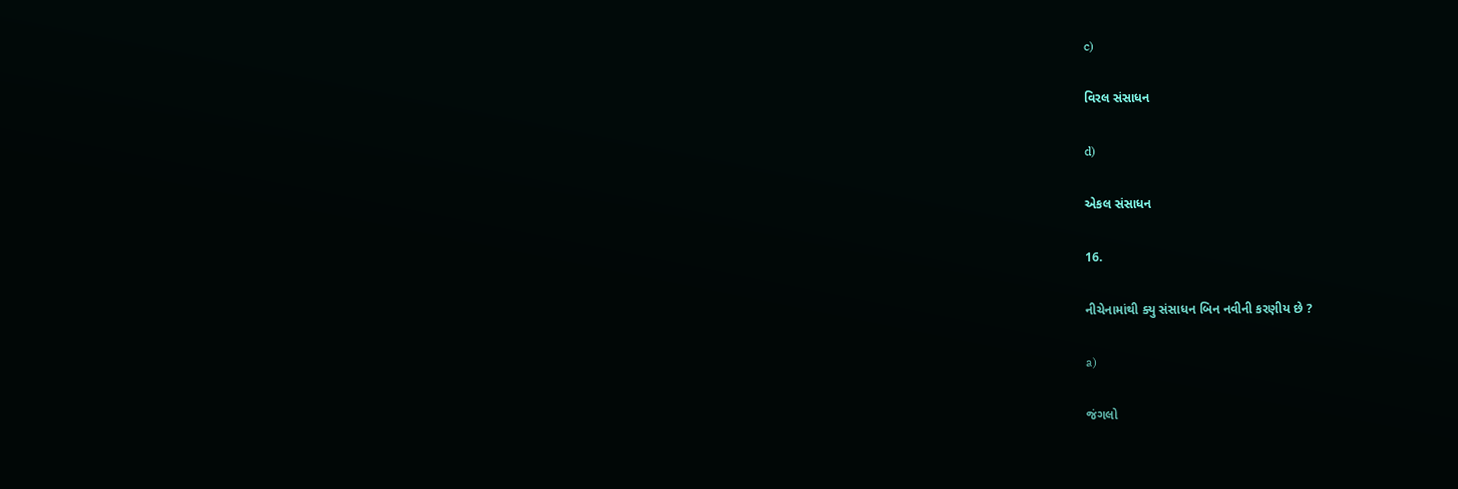c)

વિરલ સંસાધન

d)

એકલ સંસાધન

16.

નીચેનામાંથી ક્યુ સંસાધન બિન નવીની કરણીય છે ?

a)

જંગલો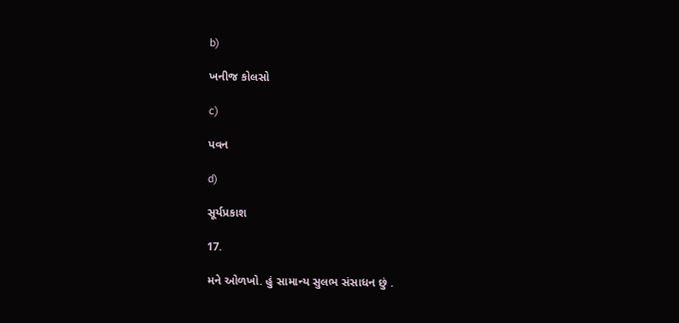b)

ખનીજ કોલસો

c)

પવન

d)

સૂર્યપ્રકાશ

17.

મને ઓળખો. હું સામાન્ય સુલભ સંસાધન છું .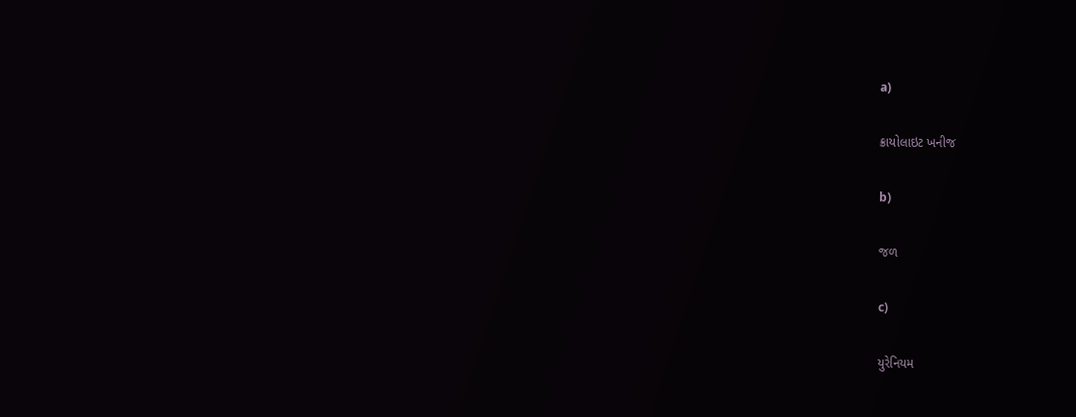a)

ક્રાયોલાઇટ ખનીજ

b)

જળ

c)

યુરેનિયમ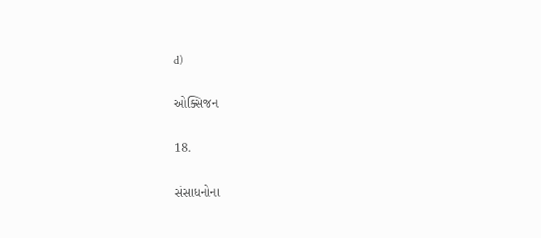d)

ઓક્સિજન

18.

સંસાધનોના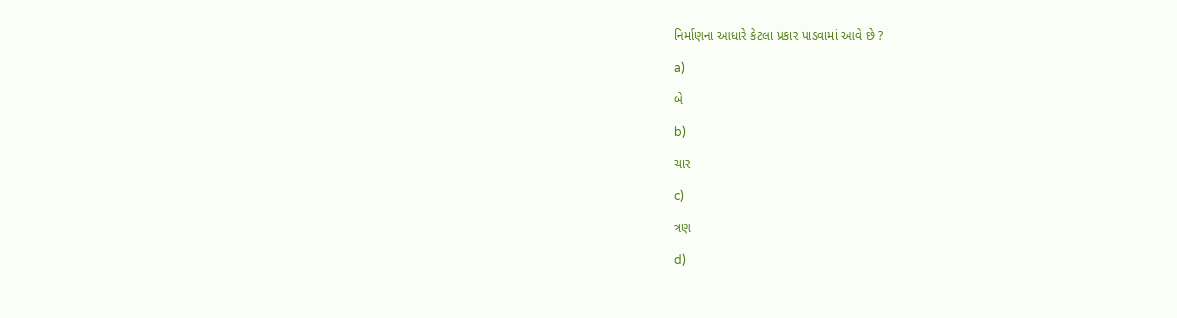નિર્માણના આધારે કેટલા પ્રકાર પાડવામાં આવે છે ?

a)

બે

b)

ચાર

c)

ત્રણ

d)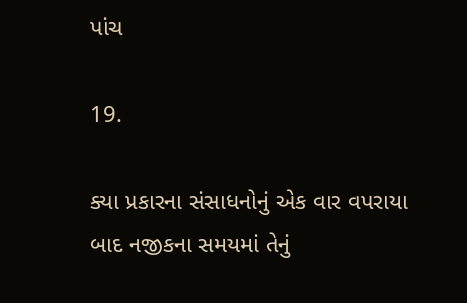પાંચ

19.

ક્યા પ્રકારના સંસાધનોનું એક વાર વપરાયા બાદ નજીકના સમયમાં તેનું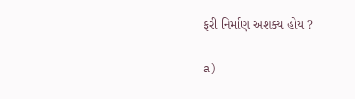ફરી નિર્માણ અશક્ય હોય ?

a)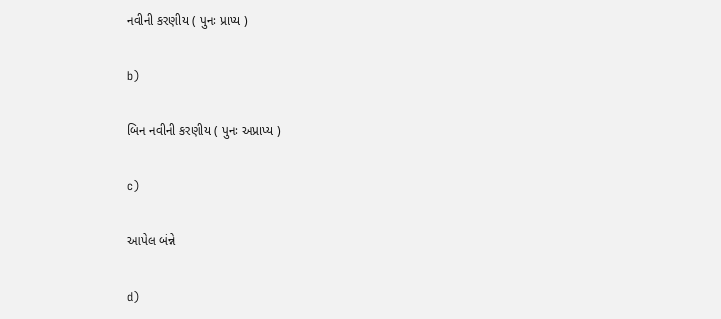નવીની કરણીય ( પુનઃ પ્રાપ્ય )

b)

બિન નવીની કરણીય ( પુનઃ અપ્રાપ્ય )

c)

આપેલ બંન્ને

d)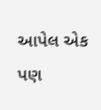આપેલ એક પણ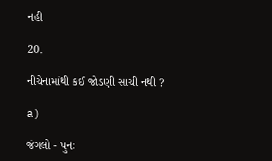નહી

20.

નીચેનામાંથી કઈ જોડણી સાચી નથી ?

a)

જંગલો - પુનઃ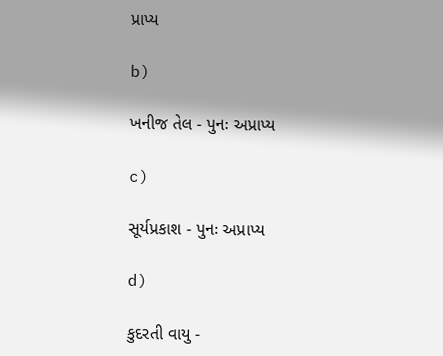પ્રાપ્ય

b)

ખનીજ તેલ - પુનઃ અપ્રાપ્ય

c)

સૂર્યપ્રકાશ - પુનઃ અપ્રાપ્ય

d)

કુદરતી વાયુ -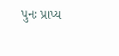પુનઃ પ્રાપ્ય